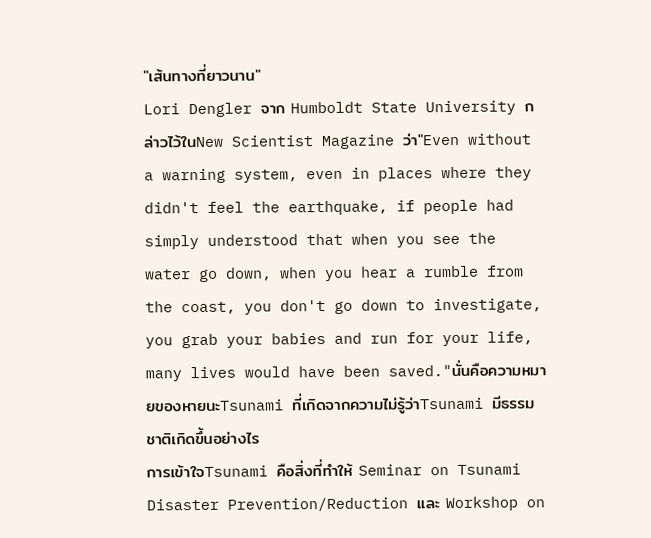"เส้นทางที่ยาวนาน"
Lori Dengler จาก Humboldt State University กล่าวไว้ในNew Scientist Magazine ว่า"Even without a warning system, even in places where they didn't feel the earthquake, if people had simply understood that when you see the water go down, when you hear a rumble from the coast, you don't go down to investigate, you grab your babies and run for your life, many lives would have been saved."นั่นคือความหมายของหายนะTsunami ที่เกิดจากความไม่รู้ว่าTsunami มีธรรมชาติเกิดขึ้นอย่างไร
การเข้าใจTsunami คือสิ่งที่ทำให้ Seminar on Tsunami Disaster Prevention/Reduction และ Workshop on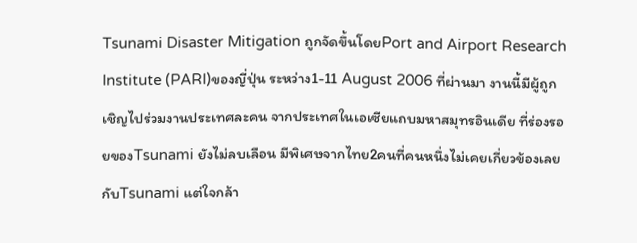Tsunami Disaster Mitigation ถูกจัดขึ้นโดยPort and Airport Research Institute (PARI)ของญี่ปุ่น ระหว่าง1-11 August 2006 ที่ผ่านมา งานนี้มีผู้ถูกเชิญไปร่วมงานประเทศละคน จากประเทศในเอเซียแถบมหาสมุทรอินเดีย ที่ร่องรอยของTsunami ยังไม่ลบเลือน มีพิเศษจากไทย2คนที่คนหนึ่งไม่เคยเกี่ยวข้องเลยกับTsunami แต่ใจกล้า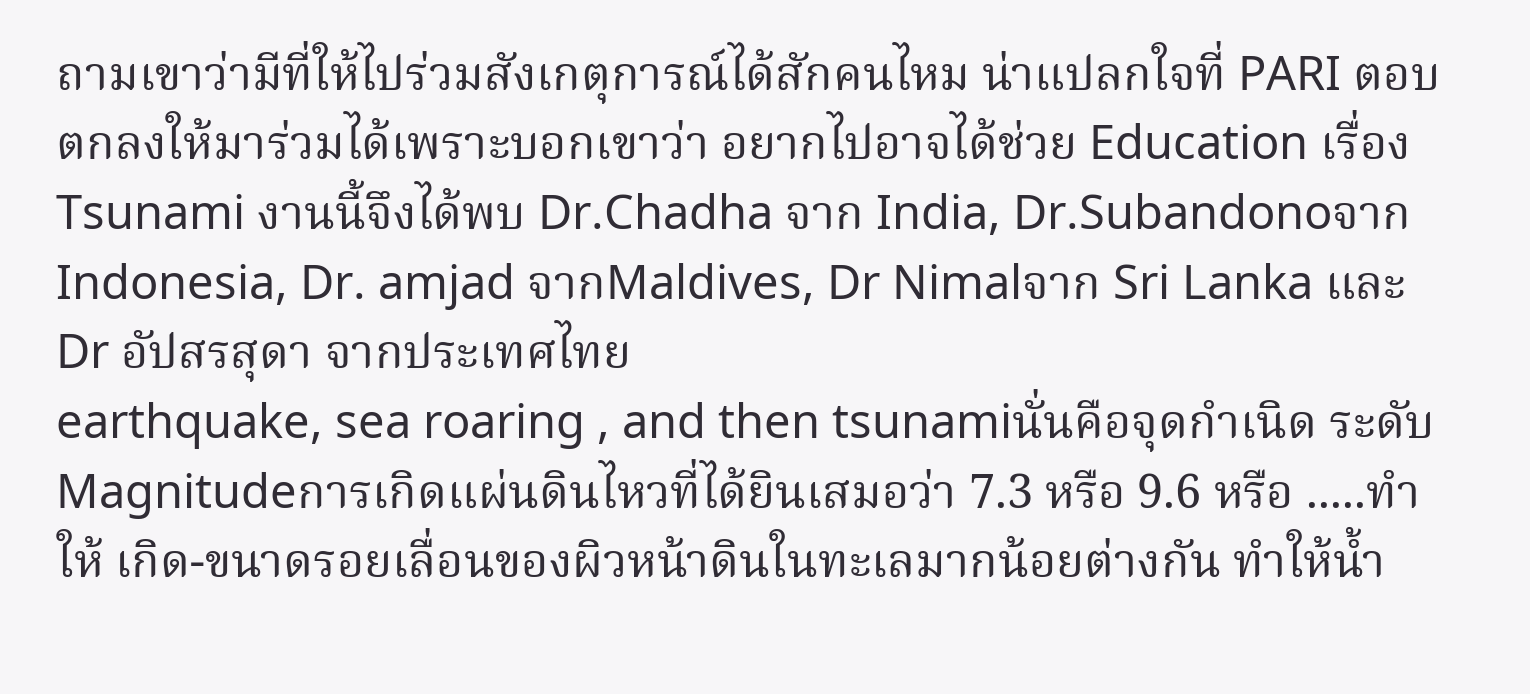ถามเขาว่ามีที่ให้ไปร่วมสังเกตุการณ์ได้สักคนไหม น่าแปลกใจที่ PARI ตอบตกลงให้มาร่วมได้เพราะบอกเขาว่า อยากไปอาจได้ช่วย Education เรื่องTsunami งานนี้จึงได้พบ Dr.Chadha จาก India, Dr.Subandonoจาก Indonesia, Dr. amjad จากMaldives, Dr Nimalจาก Sri Lanka และ Dr อัปสรสุดา จากประเทศไทย
earthquake, sea roaring , and then tsunamiนั่นคือจุดกำเนิด ระดับMagnitudeการเกิดแผ่นดินไหวที่ได้ยินเสมอว่า 7.3 หรือ 9.6 หรือ .....ทำให้ เกิด-ขนาดรอยเลื่อนของผิวหน้าดินในทะเลมากน้อยต่างกัน ทำให้น้ำ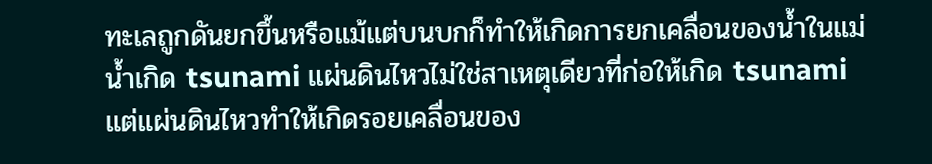ทะเลถูกดันยกขึ้นหรือแม้แต่บนบกก็ทำให้เกิดการยกเคลื่อนของน้ำในแม่น้ำเกิด tsunami แผ่นดินไหวไม่ใช่สาเหตุเดียวที่ก่อให้เกิด tsunami แต่แผ่นดินไหวทำให้เกิดรอยเคลื่อนของ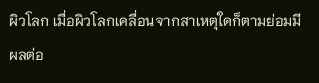ผิวโลก เมื่อผิวโลกเคลื่อนจากสาเหตุใดก็ตามย่อมมีผลต่อ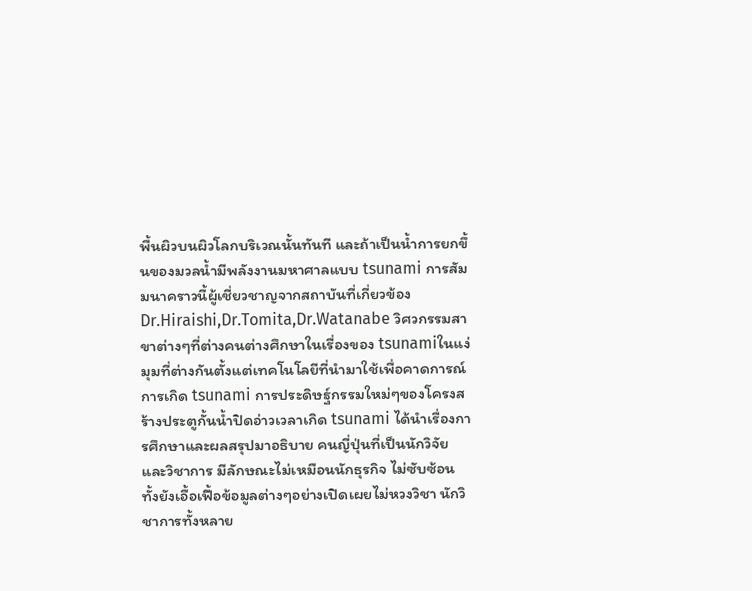พื้นผิวบนผิวโลกบริเวณนั้นทันที และถ้าเป็นน้ำการยกขึ้นของมวลน้ำมีพลังงานมหาศาลแบบ tsunami การสัมมนาคราวนี้ผู้เชี่ยวชาญจากสถาบันที่เกี่ยวข้อง Dr.Hiraishi,Dr.Tomita,Dr.Watanabe วิศวกรรมสาขาต่างๆที่ต่างคนต่างศึกษาในเรื่องของ tsunamiในแง่มุมที่ต่างกันตั้งแต่เทคโนโลยีที่นำมาใช้เพื่อคาดการณ์การเกิด tsunami การประดิษฐ์กรรมใหม่ๆของโครงสร้างประตูกั้นน้ำปิดอ่าวเวลาเกิด tsunami ได้นำเรื่องการศึกษาและผลสรุปมาอธิบาย คนญี่ปุ่นที่เป็นนักวิจัยและวิชาการ มีลักษณะไม่เหมือนนักธุรกิจ ไม่ซับซ้อน ทั้งยังเอื้อเฟื้อข้อมูลต่างๆอย่างเปิดเผยไม่หวงวิชา นักวิชาการทั้งหลาย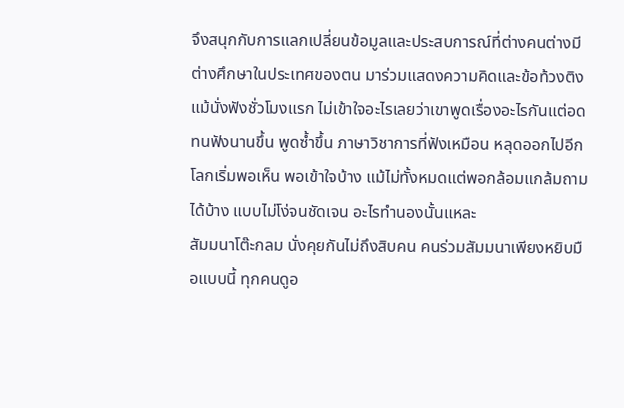จึงสนุกกับการแลกเปลี่ยนข้อมูลและประสบการณ์ที่ต่างคนต่างมีต่างศึกษาในประเทศของตน มาร่วมแสดงความคิดและข้อท้วงติง แม้นั่งฟังชั่วโมงแรก ไม่เข้าใจอะไรเลยว่าเขาพูดเรื่องอะไรกันแต่อดทนฟังนานขึ้น พูดซ้ำขึ้น ภาษาวิชาการที่ฟังเหมือน หลุดออกไปอีกโลกเริ่มพอเห็น พอเข้าใจบ้าง แม้ไม่ทั้งหมดแต่พอกล้อมแกล้มถามได้บ้าง แบบไม่โง่จนชัดเจน อะไรทำนองนั้นแหละ
สัมมนาโต๊ะกลม นั่งคุยกันไม่ถึงสิบคน คนร่วมสัมมนาเพียงหยิบมือแบบนี้ ทุกคนดูอ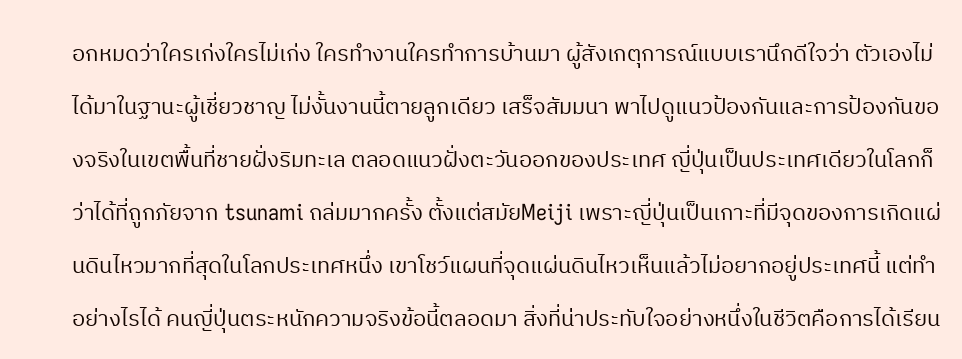อกหมดว่าใครเก่งใครไม่เก่ง ใครทำงานใครทำการบ้านมา ผู้สังเกตุการณ์แบบเรานึกดีใจว่า ตัวเองไม่ได้มาในฐานะผู้เชี่ยวชาญ ไม่งั้นงานนี้ตายลูกเดียว เสร็จสัมมนา พาไปดูแนวป้องกันและการป้องกันของจริงในเขตพื้นที่ชายฝั่งริมทะเล ตลอดแนวฝั่งตะวันออกของประเทศ ญี่ปุ่นเป็นประเทศเดียวในโลกก็ว่าได้ที่ถูกภัยจาก tsunami ถล่มมากครั้ง ตั้งแต่สมัยMeiji เพราะญี่ปุ่นเป็นเกาะที่มีจุดของการเกิดแผ่นดินไหวมากที่สุดในโลกประเทศหนึ่ง เขาโชว์แผนที่จุดแผ่นดินไหวเห็นแล้วไม่อยากอยู่ประเทศนี้ แต่ทำอย่างไรได้ คนญี่ปุ่นตระหนักความจริงข้อนี้ตลอดมา สิ่งที่น่าประทับใจอย่างหนึ่งในชีวิตคือการได้เรียน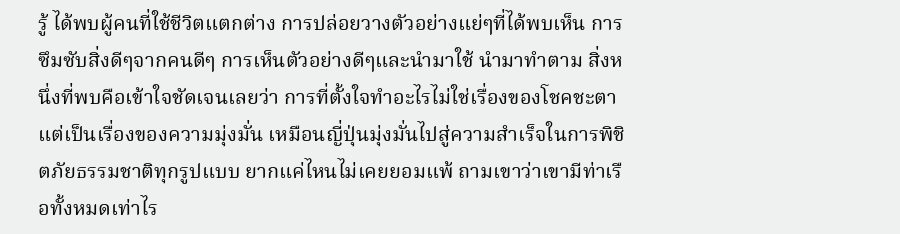รู้ ได้พบผู้คนที่ใช้ชีวิตแตกต่าง การปล่อยวางตัวอย่างแย่ๆที่ได้พบเห็น การซึมซับสิ่งดีๆจากคนดีๆ การเห็นตัวอย่างดีๆและนำมาใช้ นำมาทำตาม สิ่งหนึ่งที่พบคือเข้าใจชัดเจนเลยว่า การที่ตั้งใจทำอะไรไม่ใช่เรื่องของโชคชะตาแต่เป็นเรื่องของความมุ่งมั่น เหมือนญี่ปุ่นมุ่งมั่นไปสู่ความสำเร็จในการพิชิตภัยธรรมชาติทุกรูปแบบ ยากแค่ไหนไม่เคยยอมแพ้ ถามเขาว่าเขามีท่าเรือทั้งหมดเท่าไร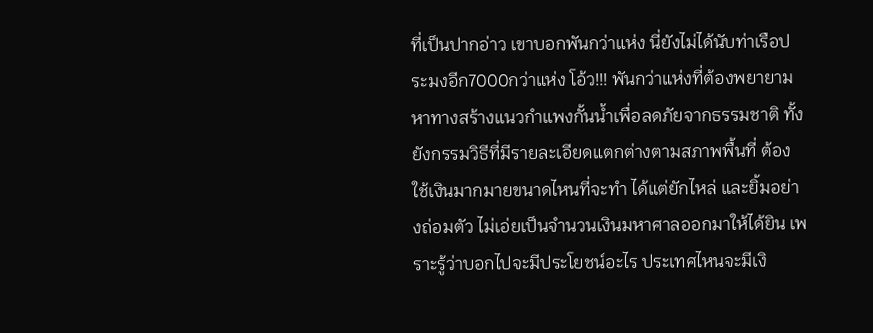ที่เป็นปากอ่าว เขาบอกพันกว่าแห่ง นี่ยังไม่ได้นับท่าเรือประมงอีก7000กว่าแห่ง โอ้ว!!! พันกว่าแห่งที่ต้องพยายามหาทางสร้างแนวกำแพงกั้นน้ำเพื่อลดภัยจากธรรมชาติ ทั้งยังกรรมวิธีที่มีรายละเอียดแตกต่างตามสภาพพื้นที่ ต้องใช้เงินมากมายขนาดไหนที่จะทำ ได้แต่ยักไหล่ และยิ้มอย่างถ่อมตัว ไม่เอ่ยเป็นจำนวนเงินมหาศาลออกมาให้ได้ยิน เพราะรู้ว่าบอกไปจะมีประโยชน์อะไร ประเทศไหนจะมีเงิ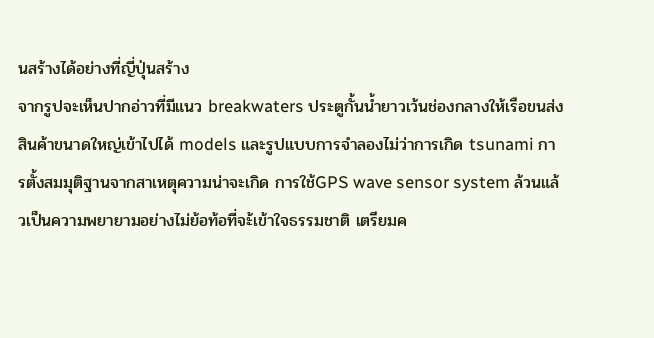นสร้างได้อย่างที่ญี่ปุ่นสร้าง
จากรูปจะเห็นปากอ่าวที่มีแนว breakwaters ประตูกั้นน้ำยาวเว้นช่องกลางให้เรือขนส่งสินค้าขนาดใหญ่เข้าไปได้ models และรูปแบบการจำลองไม่ว่าการเกิด tsunami การตั้งสมมุติฐานจากสาเหตุความน่าจะเกิด การใช้GPS wave sensor system ล้วนแล้วเป็นความพยายามอย่างไม่ย้อท้อที่จะ้เข้าใจธรรมชาติ เตรียมค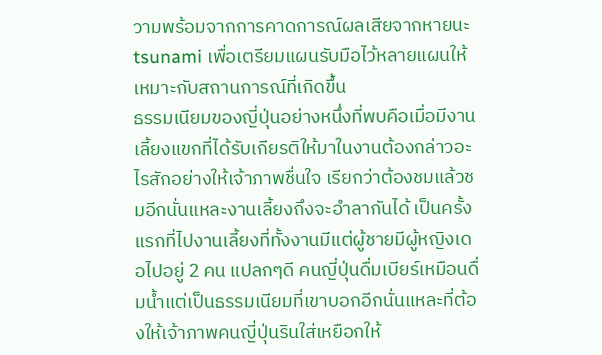วามพร้อมจากการคาดการณ์ผลเสียจากหายนะ tsunami เพื่อเตรียมแผนรับมือไว้หลายแผนให้เหมาะกับสถานการณ์ที่เกิดขึ้น
ธรรมเนียมของญี่ปุ่นอย่างหนึ่งที่พบคือเมื่อมีงานเลี้ยงแขกที่ได้รับเกียรติให้มาในงานต้องกล่าวอะไรสักอย่างให้เจ้าภาพชื่นใจ เรียกว่าต้องชมแล้วชมอีกนั่นแหละงานเลี้ยงถึงจะอำลากันได้ เป็นครั้งแรกที่ไปงานเลี้ยงที่ทั้งงานมีแต่ผู้ชายมีผู้หญิงเดอไปอยู่ 2 คน แปลกๆดี คนญี่ปุ่นดื่มเบียร์เหมือนดื่มน้ำแต่เป็นธรรมเนียมที่เขาบอกอีกนั่นแหละที่ต้องให้เจ้าภาพคนญี่ปุ่นรินใส่เหยือกให้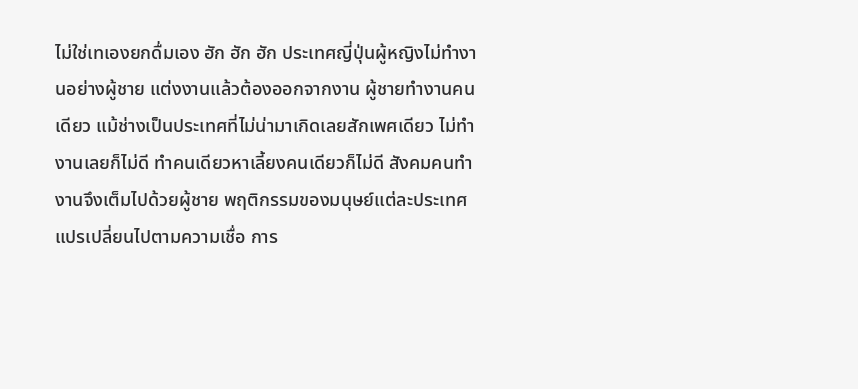ไม่ใช่เทเองยกดื่มเอง ฮัก ฮัก ฮัก ประเทศญี่ปุ่นผู้หญิงไม่ทำงานอย่างผู้ชาย แต่งงานแล้วต้องออกจากงาน ผู้ชายทำงานคนเดียว แม้ช่างเป็นประเทศที่ไม่น่ามาเกิดเลยสักเพศเดียว ไม่ทำงานเลยก็ไม่ดี ทำคนเดียวหาเลี้ยงคนเดียวก็ไม่ดี สังคมคนทำงานจึงเต็มไปด้วยผู้ชาย พฤติกรรมของมนุษย์แต่ละประเทศแปรเปลี่ยนไปตามความเชื่อ การ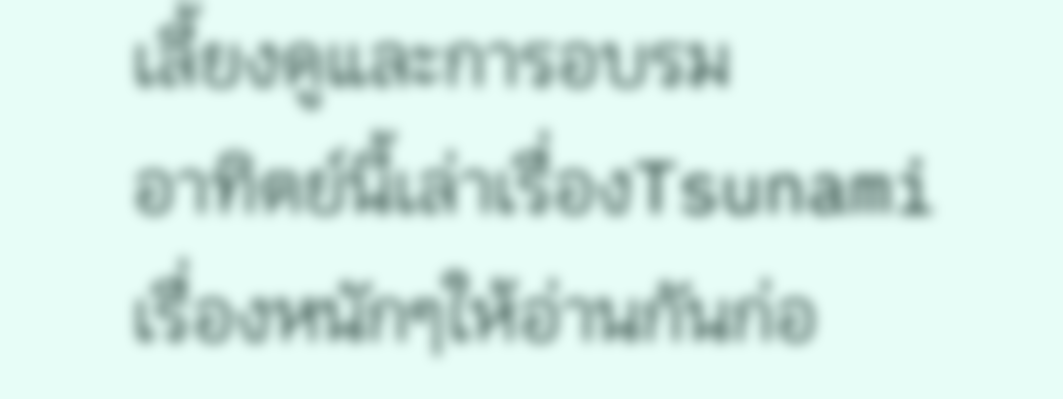เลี้ยงดูและการอบรม
อาทิตย์นี้เล่าเรื่องTsunami เรื่องหนักๆให้อ่านกันก่อ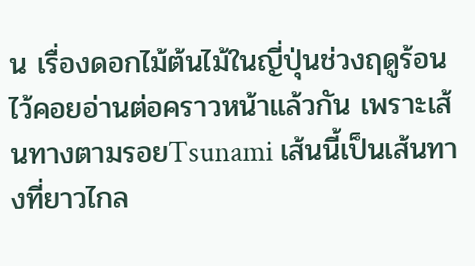น เรื่องดอกไม้ต้นไม้ในญี่ปุ่นช่วงฤดูร้อนไว้คอยอ่านต่อคราวหน้าแล้วกัน เพราะเส้นทางตามรอยTsunami เส้นนี้เป็นเส้นทางที่ยาวไกล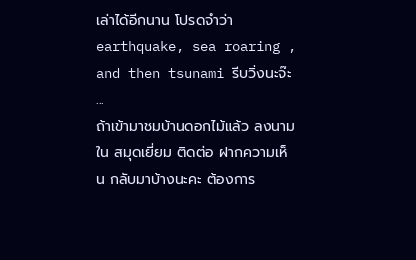เล่าได้อีกนาน โปรดจำว่าearthquake, sea roaring , and then tsunami รีบวิ่งนะจ๊ะ
...
ถ้าเข้ามาชมบ้านดอกไม้แล้ว ลงนามใน สมุดเยี่ยม ติดต่อ ฝากความเห็น กลับมาบ้างนะคะ ต้องการ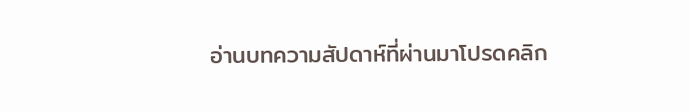อ่านบทความสัปดาห์ที่ผ่านมาโปรดคลิก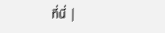ที่นี่ |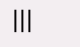|||